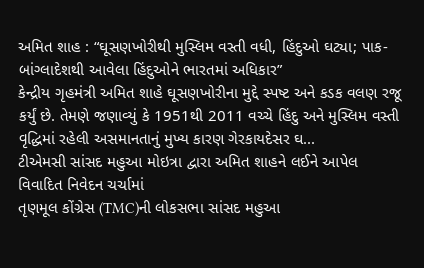અમિત શાહ : “ઘૂસણખોરીથી મુસ્લિમ વસ્તી વધી, હિંદુઓ ઘટ્યા; પાક-બાંગ્લાદેશથી આવેલા હિંદુઓને ભારતમાં અધિકાર”
કેન્દ્રીય ગૃહમંત્રી અમિત શાહે ઘૂસણખોરીના મુદ્દે સ્પષ્ટ અને કડક વલણ રજૂ કર્યું છે. તેમણે જણાવ્યું કે 1951થી 2011 વચ્ચે હિંદુ અને મુસ્લિમ વસ્તી વૃદ્ધિમાં રહેલી અસમાનતાનું મુખ્ય કારણ ગેરકાયદેસર ઘ...
ટીએમસી સાંસદ મહુઆ મોઇત્રા દ્વારા અમિત શાહને લઈને આપેલ વિવાદિત નિવેદન ચર્ચામાં
તૃણમૂલ કોંગ્રેસ (TMC)ની લોકસભા સાંસદ મહુઆ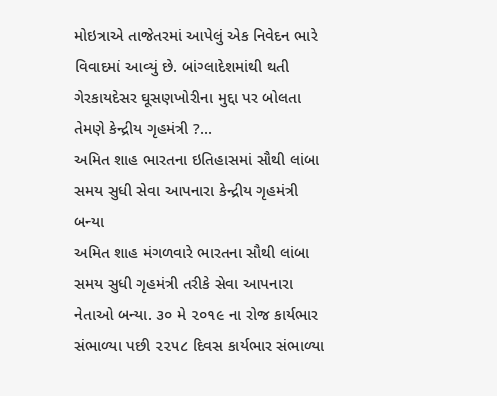મોઇત્રાએ તાજેતરમાં આપેલું એક નિવેદન ભારે વિવાદમાં આવ્યું છે. બાંગ્લાદેશમાંથી થતી ગેરકાયદેસર ઘૂસણખોરીના મુદ્દા પર બોલતા તેમણે કેન્દ્રીય ગૃહમંત્રી ?...
અમિત શાહ ભારતના ઇતિહાસમાં સૌથી લાંબા સમય સુધી સેવા આપનારા કેન્દ્રીય ગૃહમંત્રી બન્યા
અમિત શાહ મંગળવારે ભારતના સૌથી લાંબા સમય સુધી ગૃહમંત્રી તરીકે સેવા આપનારા નેતાઓ બન્યા. ૩૦ મે ૨૦૧૯ ના રોજ કાર્યભાર સંભાળ્યા પછી ૨૨૫૮ દિવસ કાર્યભાર સંભાળ્યા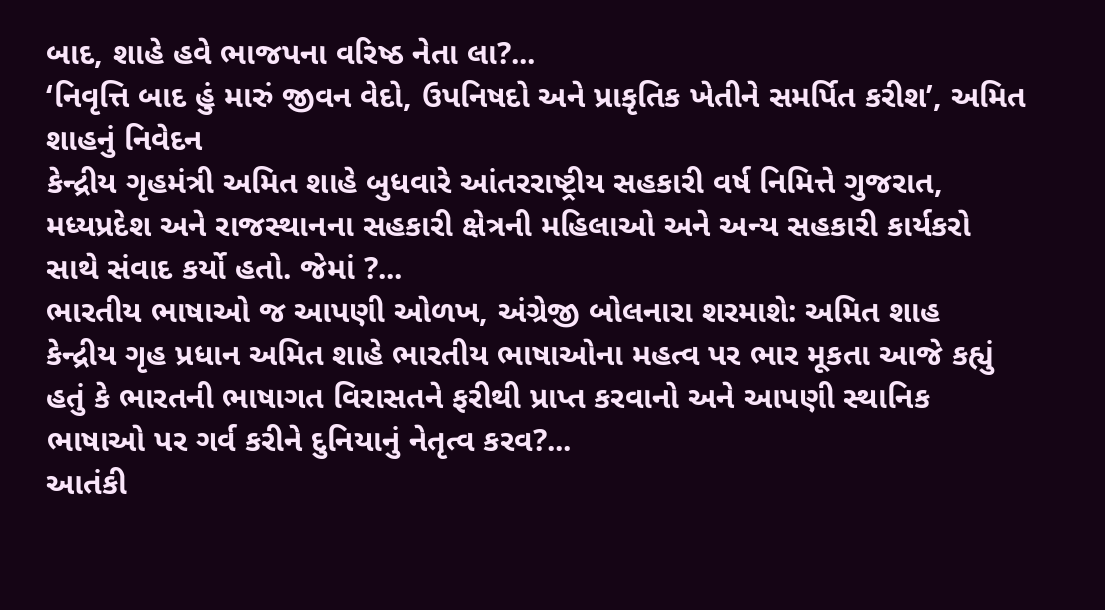બાદ, શાહે હવે ભાજપના વરિષ્ઠ નેતા લા?...
‘નિવૃત્તિ બાદ હું મારું જીવન વેદો, ઉપનિષદો અને પ્રાકૃતિક ખેતીને સમર્પિત કરીશ’, અમિત શાહનું નિવેદન
કેન્દ્રીય ગૃહમંત્રી અમિત શાહે બુધવારે આંતરરાષ્ટ્રીય સહકારી વર્ષ નિમિત્તે ગુજરાત, મધ્યપ્રદેશ અને રાજસ્થાનના સહકારી ક્ષેત્રની મહિલાઓ અને અન્ય સહકારી કાર્યકરો સાથે સંવાદ કર્યો હતો. જેમાં ?...
ભારતીય ભાષાઓ જ આપણી ઓળખ, અંગ્રેજી બોલનારા શરમાશે: અમિત શાહ
કેન્દ્રીય ગૃહ પ્રધાન અમિત શાહે ભારતીય ભાષાઓના મહત્વ પર ભાર મૂકતા આજે કહ્યું હતું કે ભારતની ભાષાગત વિરાસતને ફરીથી પ્રાપ્ત કરવાનો અને આપણી સ્થાનિક ભાષાઓ પર ગર્વ કરીને દુનિયાનું નેતૃત્વ કરવ?...
આતંકી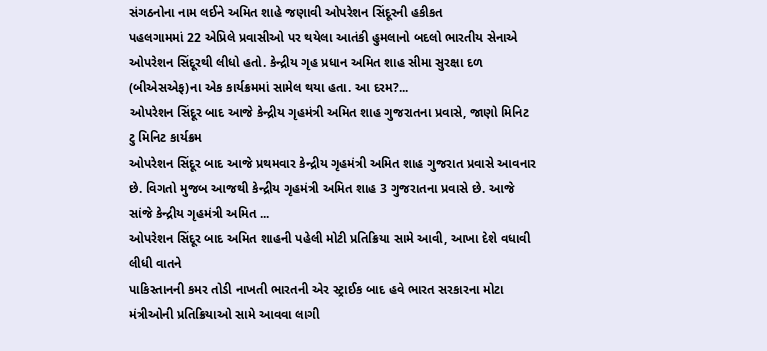સંગઠનોના નામ લઈને અમિત શાહે જણાવી ઓપરેશન સિંદૂરની હકીકત
પહલગામમાં 22 એપ્રિલે પ્રવાસીઓ પર થયેલા આતંકી હુમલાનો બદલો ભારતીય સેનાએ ઓપરેશન સિંદૂરથી લીધો હતો. કેન્દ્રીય ગૃહ પ્રધાન અમિત શાહ સીમા સુરક્ષા દળ (બીએસએફ)ના એક કાર્યક્રમમાં સામેલ થયા હતા. આ દરમ?...
ઓપરેશન સિંદૂર બાદ આજે કેન્દ્રીય ગૃહમંત્રી અમિત શાહ ગુજરાતના પ્રવાસે, જાણો મિનિટ ટુ મિનિટ કાર્યક્રમ
ઓપરેશન સિંદૂર બાદ આજે પ્રથમવાર કેન્દ્રીય ગૃહમંત્રી અમિત શાહ ગુજરાત પ્રવાસે આવનાર છે. વિગતો મુજબ આજથી કેન્દ્રીય ગૃહમંત્રી અમિત શાહ 3 ગુજરાતના પ્રવાસે છે. આજે સાંજે કેન્દ્રીય ગૃહમંત્રી અમિત ...
ઓપરેશન સિંદૂર બાદ અમિત શાહની પહેલી મોટી પ્રતિક્રિયા સામે આવી, આખા દેશે વધાવી લીધી વાતને
પાકિસ્તાનની કમર તોડી નાખતી ભારતની એર સ્ટ્રાઈક બાદ હવે ભારત સરકારના મોટા મંત્રીઓની પ્રતિક્રિયાઓ સામે આવવા લાગી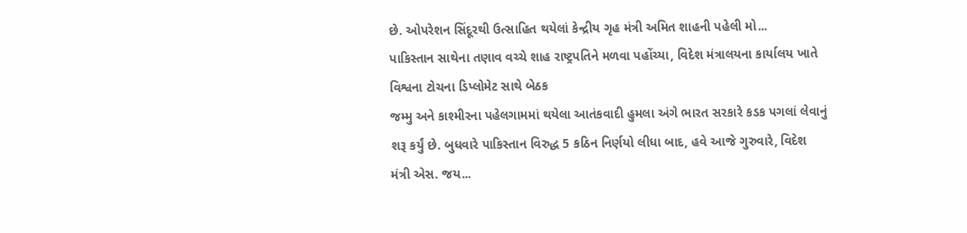છે. ઓપરેશન સિંદૂરથી ઉત્સાહિત થયેલાં કેન્દ્રીય ગૃહ મંત્રી અમિત શાહની પહેલી મો...
પાકિસ્તાન સાથેના તણાવ વચ્ચે શાહ રાષ્ટ્રપતિને મળવા પહોંચ્યા, વિદેશ મંત્રાલયના કાર્યાલય ખાતે વિશ્વના ટોચના ડિપ્લોમેટ સાથે બેઠક
જમ્મુ અને કાશ્મીરના પહેલગામમાં થયેલા આતંકવાદી હુમલા અંગે ભારત સરકારે કડક પગલાં લેવાનું શરૂ કર્યું છે. બુધવારે પાકિસ્તાન વિરુદ્ધ 5 કઠિન નિર્ણયો લીધા બાદ, હવે આજે ગુરુવારે, વિદેશ મંત્રી એસ. જય...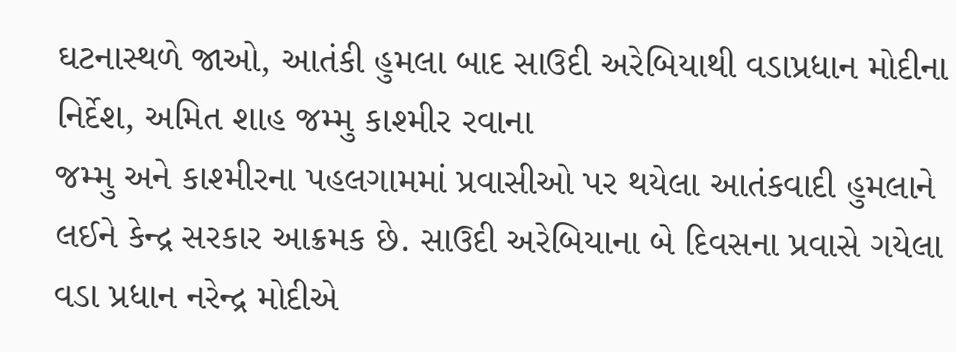ઘટનાસ્થળે જાઓ, આતંકી હુમલા બાદ સાઉદી અરેબિયાથી વડાપ્રધાન મોદીના નિર્દેશ, અમિત શાહ જમ્મુ કાશ્મીર રવાના
જમ્મુ અને કાશ્મીરના પહલગામમાં પ્રવાસીઓ પર થયેલા આતંકવાદી હુમલાને લઈને કેન્દ્ર સરકાર આક્રમક છે. સાઉદી અરેબિયાના બે દિવસના પ્રવાસે ગયેલા વડા પ્રધાન નરેન્દ્ર મોદીએ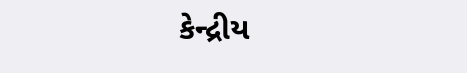કેન્દ્રીય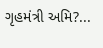ગૃહમંત્રી અમિ?...